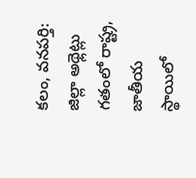కలం, వనపర్తి: జిల్లా అథ్లెట్లు గతంలో రాష్ట్ర, జాతీయ స్థాయిలో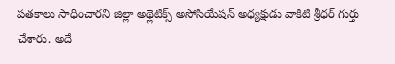పతకాలు సాధించారని జిల్లా అథ్లెటిక్స్ అసోసియేషన్ అధ్యక్షుడు వాకిటి శ్రీధర్ గుర్తు చేశారు. అదే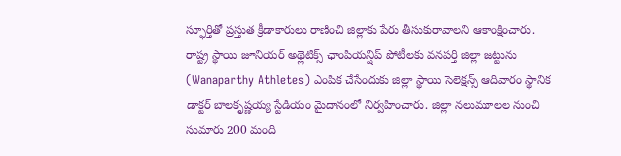స్ఫూర్తితో ప్రస్తుత క్రీడాకారులు రాణించి జిల్లాకు పేరు తీసుకురావాలని ఆకాంక్షించారు. రాష్ట్ర స్థాయి జూనియర్ అథ్లెటిక్స్ ఛాంపియన్షిప్ పోటీలకు వనపర్తి జిల్లా జట్టును (Wanaparthy Athletes) ఎంపిక చేసేందుకు జిల్లా స్థాయి సెలెక్షన్స్ ఆదివారం స్థానిక డాక్టర్ బాలకృష్ణయ్య స్టేడియం మైదానంలో నిర్వహించారు. జిల్లా నలుమూలల నుంచి సుమారు 200 మంది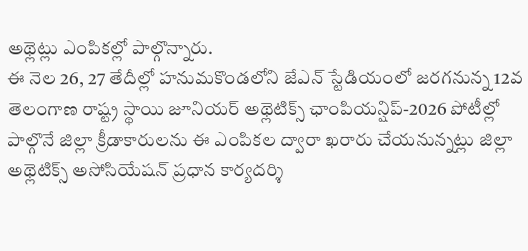అథ్లెట్లు ఎంపికల్లో పాల్గొన్నారు.
ఈ నెల 26, 27 తేదీల్లో హనుమకొండలోని జేఎన్ స్టేడియంలో జరగనున్న 12వ తెలంగాణ రాష్ట్ర స్థాయి జూనియర్ అథ్లెటిక్స్ ఛాంపియన్షిప్-2026 పోటీల్లో పాల్గొనే జిల్లా క్రీడాకారులను ఈ ఎంపికల ద్వారా ఖరారు చేయనున్నట్లు జిల్లా అథ్లెటిక్స్ అసోసియేషన్ ప్రధాన కార్యదర్శి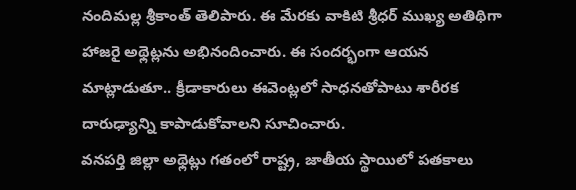నందిమల్ల శ్రీకాంత్ తెలిపారు. ఈ మేరకు వాకిటి శ్రీధర్ ముఖ్య అతిథిగా హాజరై అథ్లెట్లను అభినందించారు. ఈ సందర్భంగా ఆయన మాట్లాడుతూ.. క్రీడాకారులు ఈవెంట్లలో సాధనతోపాటు శారీరక దారుఢ్యాన్ని కాపాడుకోవాలని సూచించారు.
వనపర్తి జిల్లా అథ్లెట్లు గతంలో రాష్ట్ర, జాతీయ స్థాయిలో పతకాలు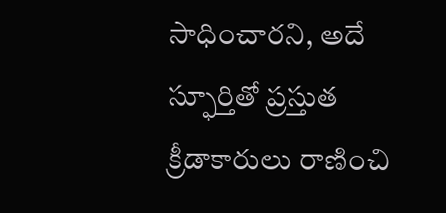సాధించారని, అదే స్ఫూర్తితో ప్రస్తుత క్రీడాకారులు రాణించి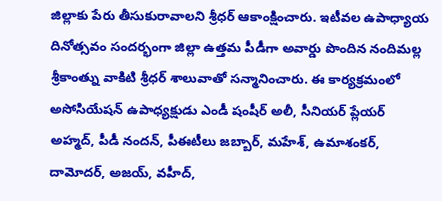జిల్లాకు పేరు తీసుకురావాలని శ్రీధర్ ఆకాంక్షించారు. ఇటీవల ఉపాధ్యాయ దినోత్సవం సందర్భంగా జిల్లా ఉత్తమ పీడీగా అవార్డు పొందిన నందిమల్ల శ్రీకాంత్ను వాకిటి శ్రీధర్ శాలువాతో సన్మానించారు. ఈ కార్యక్రమంలో అసోసియేషన్ ఉపాధ్యక్షుడు ఎండీ షంషీర్ అలీ, సీనియర్ ప్లేయర్ అహ్మద్, పీడీ నందన్, పీఈటీలు జబ్బార్, మహేశ్, ఉమాశంకర్, దామోదర్, అజయ్, వహీద్,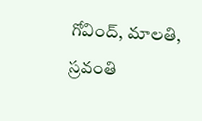గోవింద్, మాలతి, స్రవంతి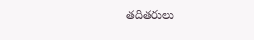తదితరులు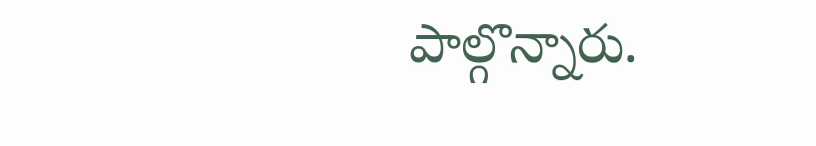పాల్గొన్నారు.